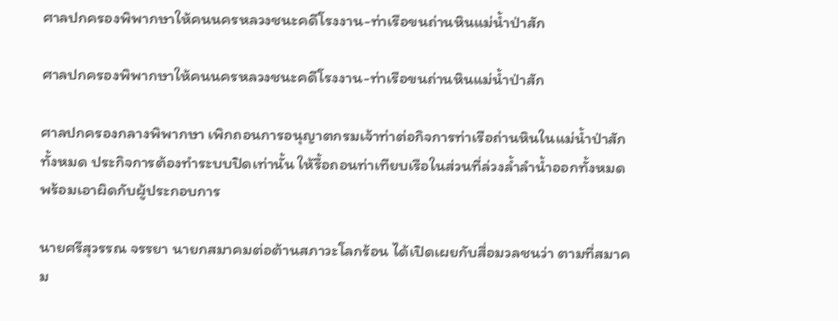ศาลปกครองพิพากษาให้คนนครหลวงชนะคดีโรงงาน-ท่าเรือขนถ่านหินแม่น้ำป่าสัก

ศาลปกครองพิพากษาให้คนนครหลวงชนะคดีโรงงาน-ท่าเรือขนถ่านหินแม่น้ำป่าสัก

ศาลปกครองกลางพิพากษา เพิกถอนการอนุญาตกรมเจ้าท่าต่อกิจการท่าเรือถ่านหินในแม่น้ำป่าสักทั้งหมด ประกิจการต้องทำระบบปิดเท่านั้น ให้รื้อถอนท่าเทียบเรือในส่วนที่ล่วงล้ำลำน้ำออกทั้งหมด พร้อมเอาผิดกับผู้ประกอบการ

นายศรีสุวรรณ จรรยา นายกสมาคมต่อต้านสภาวะโลกร้อน ได้เปิดเผยกับสื่อมวลชนว่า ตามที่สมาคม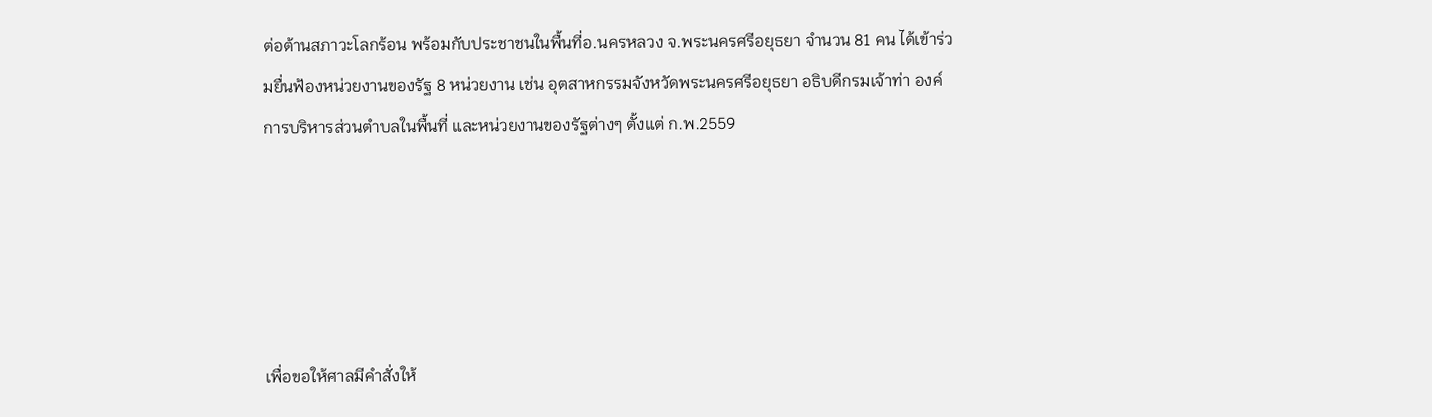ต่อต้านสภาวะโลกร้อน พร้อมกับประชาชนในพื้นที่อ.นครหลวง จ.พระนครศรีอยุธยา จำนวน 81 คน ได้เข้าร่วมยื่นฟ้องหน่วยงานของรัฐ 8 หน่วยงาน เช่น อุตสาหกรรมจังหวัดพระนครศรีอยุธยา อธิบดีกรมเจ้าท่า องค์การบริหารส่วนตำบลในพื้นที่ และหน่วยงานของรัฐต่างๆ ตั้งแต่ ก.พ.2559





เพื่อขอให้ศาลมีคำสั่งให้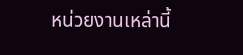หน่วยงานเหล่านี้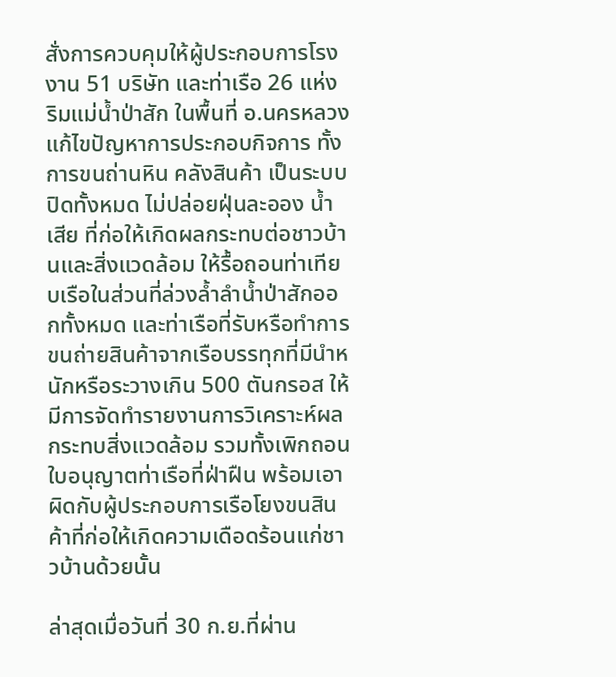สั่งการควบคุมให้ผู้ประกอบการโรงงาน 51 บริษัท และท่าเรือ 26 แห่ง ริมแม่น้ำป่าสัก ในพื้นที่ อ.นครหลวง แก้ไขปัญหาการประกอบกิจการ ทั้งการขนถ่านหิน คลังสินค้า เป็นระบบปิดทั้งหมด ไม่ปล่อยฝุ่นละออง น้ำเสีย ที่ก่อให้เกิดผลกระทบต่อชาวบ้านและสิ่งแวดล้อม ให้รื้อถอนท่าเทียบเรือในส่วนที่ล่วงล้ำลำน้ำป่าสักออกทั้งหมด และท่าเรือที่รับหรือทำการขนถ่ายสินค้าจากเรือบรรทุกที่มีนำหนักหรือระวางเกิน 500 ตันกรอส ให้มีการจัดทำรายงานการวิเคราะห์ผลกระทบสิ่งแวดล้อม รวมทั้งเพิกถอนใบอนุญาตท่าเรือที่ฝ่าฝืน พร้อมเอาผิดกับผู้ประกอบการเรือโยงขนสินค้าที่ก่อให้เกิดความเดือดร้อนแก่ชาวบ้านด้วยนั้น

ล่าสุดเมื่อวันที่ 30 ก.ย.ที่ผ่าน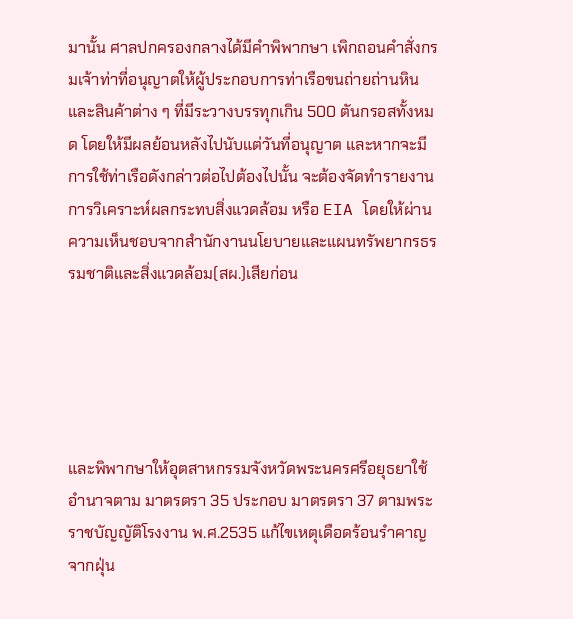มานั้น ศาลปกครองกลางได้มีคำพิพากษา เพิกถอนคำสั่งกรมเจ้าท่าที่อนุญาตให้ผู้ประกอบการท่าเรือขนถ่ายถ่านหินและสินค้าต่าง ๆ ที่มีระวางบรรทุกเกิน 500 ตันกรอสทั้งหมด โดยให้มีผลย้อนหลังไปนับแต่วันที่อนุญาต และหากจะมีการใช้ท่าเรือดังกล่าวต่อไปต้องไปนั้น จะต้องจัดทำรายงานการวิเคราะห์ผลกระทบสิ่งแวดล้อม หรือ EIA โดยให้ผ่านความเห็นชอบจากสำนักงานนโยบายและแผนทรัพยากรธรรมชาติและสิ่งแวดล้อม(สผ.)เสียก่อน





และพิพากษาให้อุตสาหกรรมจังหวัดพระนครศรีอยุธยาใช้อำนาจตาม มาตรตรา 35 ประกอบ มาตรตรา 37 ตามพระราชบัญญัติโรงงาน พ.ศ.2535 แก้ไขเหตุเดือดร้อนรำคาญจากฝุ่น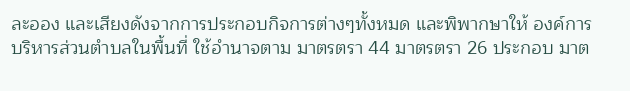ละออง และเสียงดังจากการประกอบกิจการต่างๆทั้งหมด และพิพากษาให้ องค์การบริหารส่วนตำบลในพื้นที่ ใช้อำนาจตาม มาตรตรา 44 มาตรตรา 26 ประกอบ มาต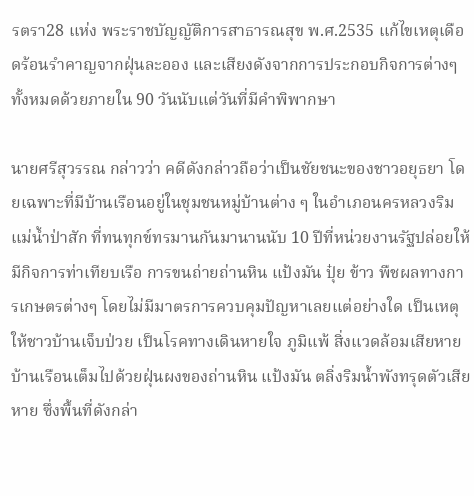รตรา28 แห่ง พระราชบัญญัติการสาธารณสุข พ.ศ.2535 แก้ไขเหตุเดือดร้อนรำคาญจากฝุ่นละออง และเสียงดังจากการประกอบกิจการต่างๆทั้งหมดด้วยภายใน 90 วันนับแต่วันที่มีคำพิพากษา

นายศรีสุวรรณ กล่าวว่า คดีดังกล่าวถือว่าเป็นชัยชนะของชาวอยุธยา โดยเฉพาะที่มีบ้านเรือนอยู่ในชุมชนหมู่บ้านต่าง ๆ ในอำเภอนครหลวงริมแม่น้ำป่าสัก ที่ทนทุกข์ทรมานกันมานานนับ 10 ปีที่หน่วยงานรัฐปล่อยให้มีกิจการท่าเทียบเรือ การขนถ่ายถ่านหิน แป้งมัน ปุ๋ย ข้าว พืชผลทางการเกษตรต่างๆ โดยไม่มีมาตรการควบคุมปัญหาเลยแต่อย่างใด เป็นเหตุให้ชาวบ้านเจ็บป่วย เป็นโรคทางเดินหายใจ ภูมิแพ้ สิ่งแวดล้อมเสียหาย บ้านเรือนเต็มไปด้วยฝุ่นผงของถ่านหิน แป้งมัน ตลิ่งริมน้ำพังทรุดตัวเสียหาย ซึ่งพื้นที่ดังกล่า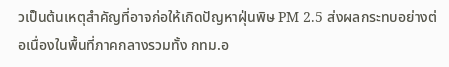วเป็นต้นเหตุสำคัญที่อาจก่อให้เกิดปัญหาฝุ่นพิษ PM 2.5 ส่งผลกระทบอย่างต่อเนื่องในพื้นที่ภาคกลางรวมทั้ง กทม.อ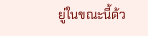ยู่ในขณะนี้ด้ว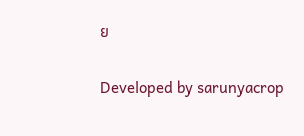ย

Developed by sarunyacrop